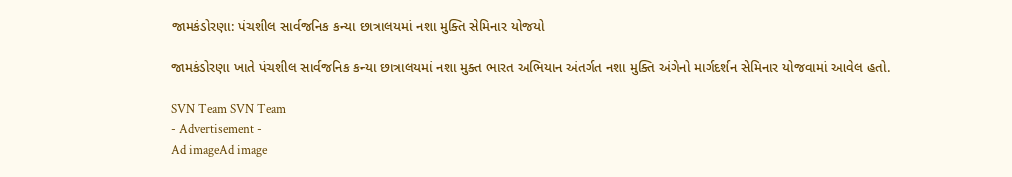જામકંડોરણા: પંચશીલ સાર્વજનિક કન્યા છાત્રાલયમાં નશા મુક્તિ સેમિનાર યોજયો

જામકંડોરણા ખાતે પંચશીલ સાર્વજનિક કન્યા છાત્રાલયમાં નશા મુક્ત ભારત અભિયાન અંતર્ગત નશા મુક્તિ અંગેનો માર્ગદર્શન સેમિનાર યોજવામાં આવેલ હતો.

SVN Team SVN Team
- Advertisement -
Ad imageAd image